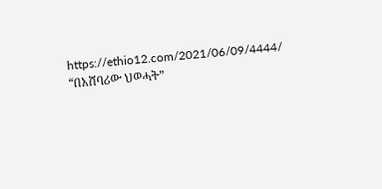https://ethio12.com/2021/06/09/4444/
“በአሸባሪው ህወሓት”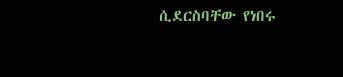ሲደርስባቸው የነበሩ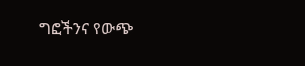ግፎችንና የውጭ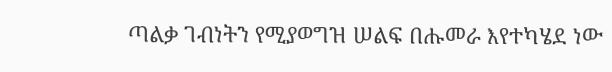ጣልቃ ገብነትን የሚያወግዝ ሠልፍ በሑመራ እየተካሄደ ነው